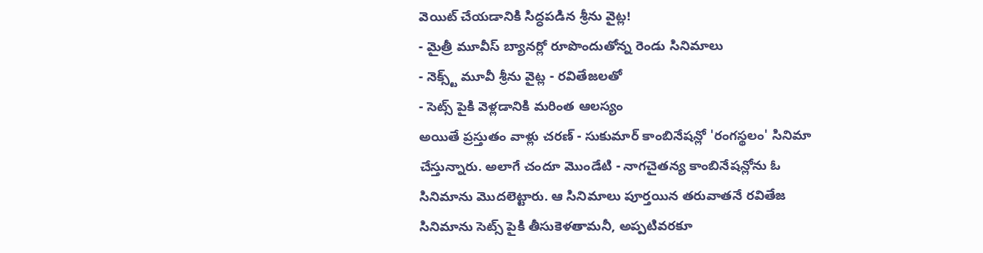వెయిట్ చేయడానికి సిద్ధపడిన శ్రీను వైట్ల!
- మైత్రీ మూవీస్ బ్యానర్లో రూపొందుతోన్న రెండు సినిమాలు
- నెక్స్ట్ మూవీ శ్రీను వైట్ల - రవితేజలతో
- సెట్స్ పైకి వెళ్లడానికి మరింత ఆలస్యం
అయితే ప్రస్తుతం వాళ్లు చరణ్ - సుకుమార్ కాంబినేషన్లో 'రంగస్థలం' సినిమా చేస్తున్నారు. అలాగే చందూ మొండేటి - నాగచైతన్య కాంబినేషన్లోను ఓ సినిమాను మొదలెట్టారు. ఆ సినిమాలు పూర్తయిన తరువాతనే రవితేజ సినిమాను సెట్స్ పైకి తీసుకెళతామనీ, అప్పటివరకూ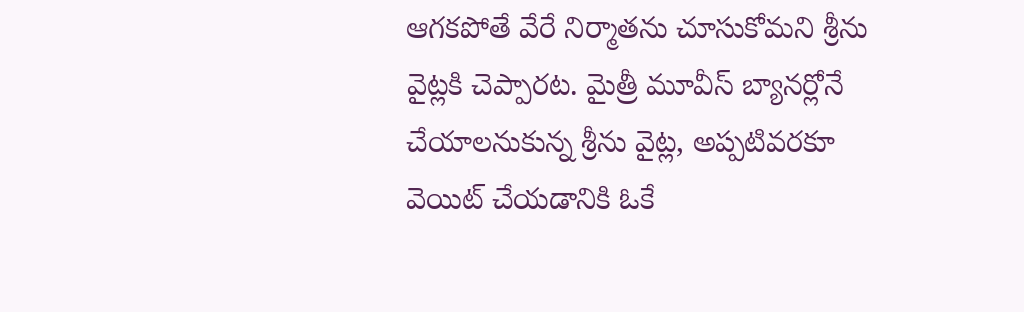ఆగకపోతే వేరే నిర్మాతను చూసుకోమని శ్రీను వైట్లకి చెప్పారట. మైత్రీ మూవీస్ బ్యానర్లోనే చేయాలనుకున్న శ్రీను వైట్ల, అప్పటివరకూ వెయిట్ చేయడానికి ఓకే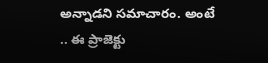అన్నాడని సమాచారం. అంటే .. ఈ ప్రాజెక్టు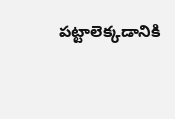పట్టాలెక్కడానికి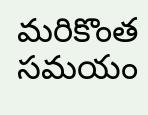మరికొంత సమయం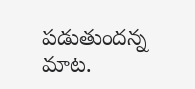పడుతుందన్న మాట.